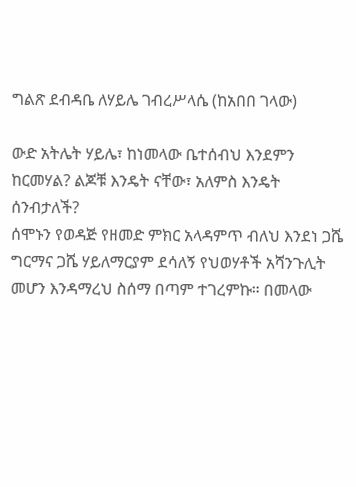ግልጽ ደብዳቤ ለሃይሌ ገብረሥላሴ (ከአበበ ገላው)

ውድ አትሌት ሃይሌ፣ ከነመላው ቤተሰብህ እንደምን ከርመሃል? ልጆቹ እንዴት ናቸው፣ አለምስ እንዴት ሰንብታለች?
ሰሞኑን የወዳጅ የዘመድ ምክር አላዳምጥ ብለህ እንደነ ጋሼ ግርማና ጋሼ ሃይለማርያም ደሳለኝ የህወሃቶች አሻንጉሊት መሆን እንዳማረህ ስሰማ በጣም ተገረምኩ። በመላው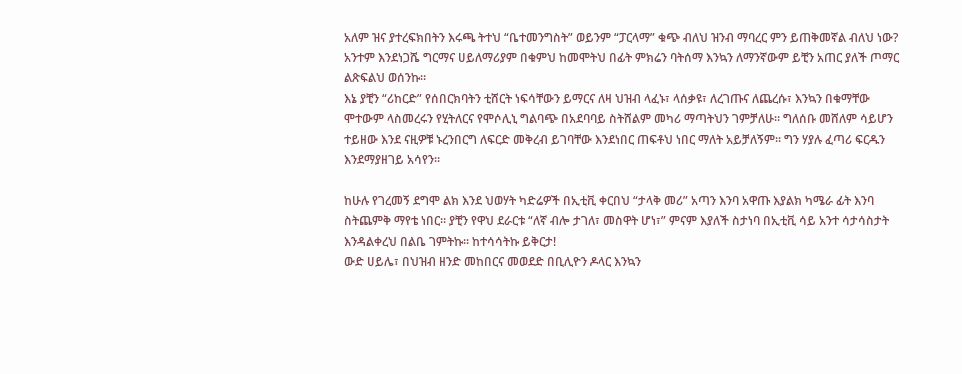አለም ዝና ያተረፍክበትን እሩጫ ትተህ “ቤተመንግስት” ወይንም “ፓርላማ” ቁጭ ብለህ ዝንብ ማባረር ምን ይጠቅመኛል ብለህ ነው? አንተም እንደነጋሼ ግርማና ሀይለማሪያም በቁምህ ከመሞትህ በፊት ምክሬን ባትሰማ እንኳን ለማንኛውም ይቺን አጠር ያለች ጦማር ልጽፍልህ ወሰንኩ።
እኔ ያቺን “ሪከርድ” የሰበርክባትን ቲሸርት ነፍሳቸውን ይማርና ለዛ ህዝብ ላፈኑ፣ ላሰቃዩ፣ ለረገጡና ለጨረሱ፣ እንኳን በቁማቸው ሞተውም ላስመረሩን የሂትለርና የሞሶሊኒ ግልባጭ በአደባባይ ስትሸልም መካሪ ማጣትህን ገምቻለሁ። ግለሰቡ መሸለም ሳይሆን ተይዘው እንደ ናዚዎቹ ኑረንበርግ ለፍርድ መቅረብ ይገባቸው እንደነበር ጠፍቶህ ነበር ማለት አይቻለኝም። ግን ሃያሉ ፈጣሪ ፍርዱን እንደማያዘገይ አሳየን።

ከሁሉ የገረመኝ ደግሞ ልክ እንደ ህወሃት ካድሬዎች በኢቲቪ ቀርበህ “ታላቅ መሪ” አጣን እንባ አዋጡ እያልክ ካሜራ ፊት እንባ ስትጨምቅ ማየቴ ነበር። ያቺን የዋህ ደራርቱ “ለኛ ብሎ ታገለ፣ መስዋት ሆነ፣” ምናም እያለች ስታነባ በኢቲቪ ሳይ አንተ ሳታሳስታት እንዳልቀረህ በልቤ ገምትኩ። ከተሳሳትኩ ይቅርታ!
ውድ ሀይሌ፣ በህዝብ ዘንድ መከበርና መወደድ በቢሊዮን ዶላር እንኳን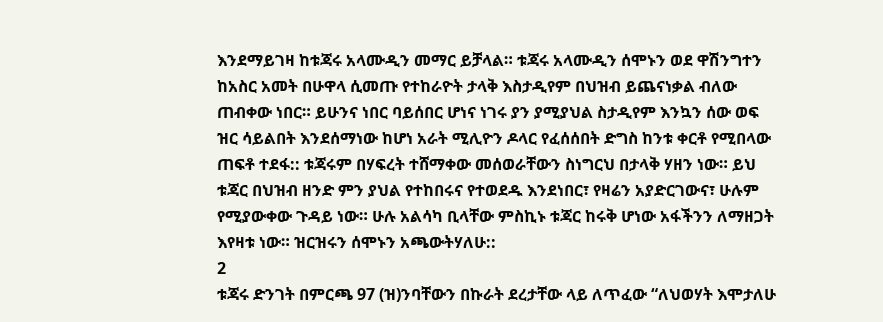እንደማይገዛ ከቱጃሩ አላሙዲን መማር ይቻላል። ቱጃሩ አላሙዲን ሰሞኑን ወደ ዋሽንግተን ከአስር አመት በሁዋላ ሲመጡ የተከራዮት ታላቅ እስታዲየም በህዝብ ይጨናነቃል ብለው ጠብቀው ነበር። ይሁንና ነበር ባይሰበር ሆነና ነገሩ ያን ያሚያህል ስታዲየም እንኳን ሰው ወፍ ዝር ሳይልበት እንደሰማነው ከሆነ አራት ሚሊዮን ዶላር የፈሰሰበት ድግስ ከንቱ ቀርቶ የሚበላው ጠፍቶ ተደፋ:: ቱጃሩም በሃፍረት ተሸማቀው መሰወራቸውን ስነግርህ በታላቅ ሃዘን ነው። ይህ ቱጃር በህዝብ ዘንድ ምን ያህል የተከበሩና የተወደዱ እንደነበር፣ የዛሬን አያድርገውና፣ ሁሉም የሚያውቀው ጉዳይ ነው። ሁሉ አልሳካ ቢላቸው ምስኪኑ ቱጃር ከሩቅ ሆነው አፋችንን ለማዘጋት እየዛቱ ነው። ዝርዝሩን ሰሞኑን አጫውትሃለሁ::
2
ቱጃሩ ድንገት በምርጫ 97 (ዝ)ንባቸውን በኩራት ደረታቸው ላይ ለጥፈው “ለህወሃት እሞታለሁ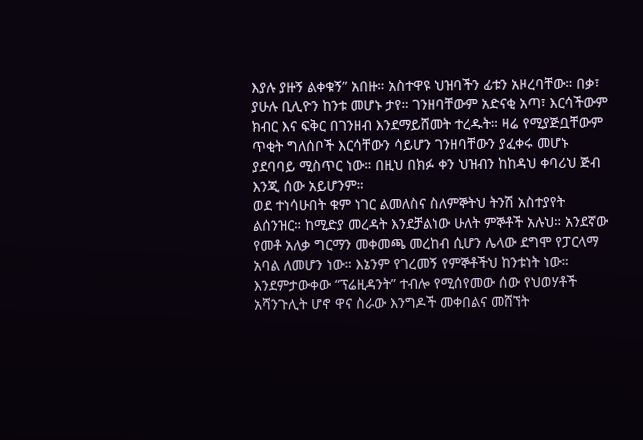እያሉ ያዙኝ ልቀቁኝ” አበዙ። አስተዋዩ ህዝባችን ፊቱን አዞረባቸው። በቃ፣ ያሁሉ ቢሊዮን ከንቱ መሆኑ ታየ። ገንዘባቸውም አድናቂ አጣ፣ እርሳችውም ክብር እና ፍቅር በገንዘብ እንደማይሸመት ተረዱት። ዛሬ የሚያጅቧቸውም ጥቂት ግለሰቦች እርሳቸውን ሳይሆን ገንዘባቸውን ያፈቀሩ መሆኑ ያደባባይ ሚስጥር ነው። በዚህ በክፉ ቀን ህዝብን ከከዳህ ቀባሪህ ጅብ እንጂ ሰው አይሆንም።
ወደ ተነሳሁበት ቁም ነገር ልመለስና ስለምኞትህ ትንሽ አስተያየት ልሰንዝር። ከሚድያ መረዳት እንደቻልነው ሁለት ምኞቶች አሉህ። አንደኛው የመቶ አለቃ ግርማን መቀመጫ መረከብ ሲሆን ሌላው ደግሞ የፓርላማ አባል ለመሆን ነው። እኔንም የገረመኝ የምኞቶችህ ከንቱነት ነው።
እንደምታውቀው “ፕሬዚዳንት” ተብሎ የሚሰየመው ሰው የህወሃቶች አሻንጉሊት ሆኖ ዋና ስራው እንግዶች መቀበልና መሸኘት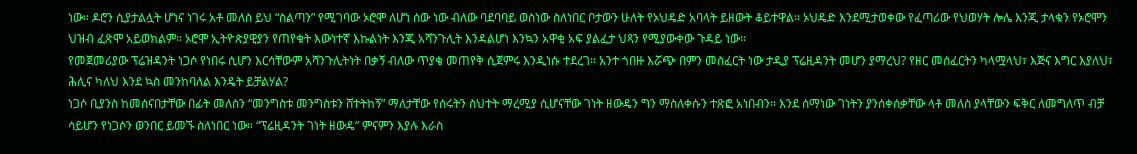ነው። ዶሮን ሲያታልሏት ሆነና ነገሩ አቶ መለስ ይህ “ስልጣን” የሚገባው ኦሮሞ ለሆነ ሰው ነው ብለው ባደባባይ ወስነው ስለነበር ቦታውን ሁለት የኦህዴድ አባላት ይዘውት ቆይተዋል። ኦህዴድ እንደሚታወቀው የፈጣሪው የህወሃት ሎሌ እንጂ ታላቁን የኦሮሞን ህዝብ ፈጽሞ አይወክልም። ኦሮሞ ኢትዮጵያዊያን የጠየቁት እውነተኛ እኩልነት እንጂ አሻንጉሊት እንዳልሆነ እንኳን አዋቂ አፍ ያልፈታ ህጻን የሚያውቀው ጉዳይ ነው።
የመጀመሪያው ፕሬዝዳንት ነጋሶ የነበሩ ሲሆን እርሳቸውም አሻንጉሊትነት በቃኝ ብለው ጥያቄ መጠየቅ ሲጀምሩ እንዲነሱ ተደረገ። አንተ ጎበዙ እሯጭ በምን መስፈርት ነው ታዲያ ፕሬዚዳንት መሆን ያማረህ? የዘር መሰፈርትን ካላሟላህ፣ እጅና እግር እያለህ፣ ሕሊና ካለህ እንደ ኳስ መንከባለል እንዴት ይቻልሃል?
ነጋሶ ቢያንስ ከመሰናበታቸው በፊት መለስን “መንግስቱ መንግስቱን ሸተትከኝ” ማለታቸው የሰሩትን ስህተት ማረሚያ ሲሆናቸው ገነት ዘውዴን ግን ማስለቀሱን ተጽፎ አነበብን። እንደ ሰማነው ገነትን ያንሰቀሰቃቸው ላቶ መለስ ያላቸውን ፍቅር ለመግለጥ ብቻ ሳይሆን የነጋሶን ወንበር ይመኙ ስለነበር ነው። “ፕሬዚዳንት ገነት ዘውዴ” ምናምን እያሉ እራስ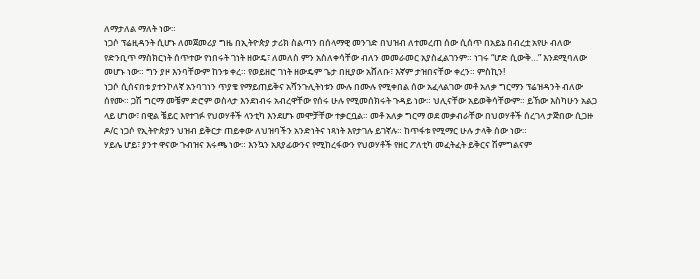ለማታለል ማለት ነው።
ነጋሶ ፕሬዚዳንት ሲሆኑ ለመጀመሪያ ግዜ በኢትዮጵያ ታሪክ ስልጣን በሰላማዊ መንገድ በህዝብ ለተመረጠ ሰው ሲሰጥ በአይኔ በብረቷ አየሁ ብለው የድንቢጥ ማስክርነት ሰጥተው የነበሩት ገነት ዘውዴ፣ ለመለስ ምን አስለቀሳቸው ብለን መመራመር አያስፈልገንም። ነገሩ “ሆድ ሲውቅ…” እንደሚባለው መሆኑ ነው። ግን ያዞ እንባቸውም ከንቱ ቀረ። የወይዘሮ ገነት ዘውዴም ጌታ በዚያው አሸለቡ፣ እኛም ታዝበናቸው ቀረን። ምስኪን!
ነጋሶ ሲሰናበቱ ያተንኮለኛ አንባገነን ጥያቄ የማይጠይቅና አሻንጉሊትነቱን ሙሉ በሙሉ የሚቀበል ሰው አፈላልገው መቶ አለቃ ግርማን ፕሬዝዳንት ብለው ሰየሙ። ጋሽ ግርማ መቼም ድሮም ወስላታ እንደነብሩ አብረዋቸው የሰሩ ሁሉ የሚመሰክሩት ጉዳይ ነው። ህሊናቸው አይወቅሳቸውም። ይኸው እስካሁን አልጋ ላይ ሆነው፣ በዊል ቼይር እየተገፉ የህወሃቶች ላንቲካ እንደሆኑ መሞቻቸው ተቃርቧል። መቶ አለቃ ግርማ ወደ መቃብራቸው በህወሃቶች ሰረገላ ታጅበው ሲጋዙ ዶ/ር ነጋሶ የኢትዮጵያን ህዝብ ይቅርታ ጠይቀው ለህዝባችን አንድነትና ነጻነት እየታገሉ ይገኛሉ። ከጥፋቱ የሚማር ሁሉ ታላቅ ሰው ነው።
ሃይሌ ሆይ፣ ያንተ ዋናው ጉብዝና እሩጫ ነው። እንኳን አጸያፊውንና የሚከረፋውን የህወሃቶች የዘር ፖለቲካ መፈትፈት ይቅርና ሽምግልናም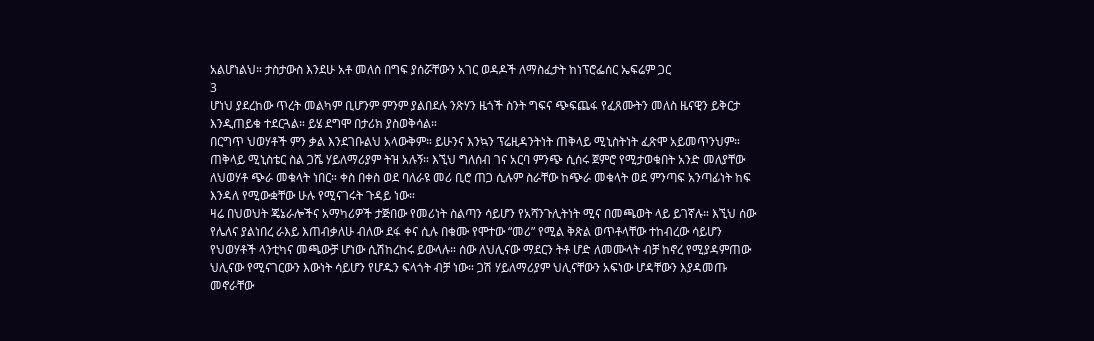አልሆነልህ። ታስታውስ እንደሁ አቶ መለስ በግፍ ያሰሯቸውን አገር ወዳዶች ለማስፈታት ከነፕሮፌሰር ኤፍሬም ጋር
3
ሆነህ ያደረከው ጥረት መልካም ቢሆንም ምንም ያልበደሉ ንጽሃን ዜጎች ስንት ግፍና ጭፍጨፋ የፈጸሙትን መለስ ዜናዊን ይቅርታ እንዲጠይቁ ተደርጓል። ይሄ ደግሞ በታሪክ ያስወቅሳል።
በርግጥ ህወሃቶች ምን ቃል እንደገቡልህ አላውቅም። ይሁንና እንኳን ፕሬዚዳንትነት ጠቅላይ ሚኒስትነት ፈጽሞ አይመጥንህም። ጠቅላይ ሚኒስቴር ስል ጋሼ ሃይለማሪያም ትዝ አሉኝ። እኚህ ግለሰብ ገና አርባ ምንጭ ሲሰሩ ጀምሮ የሚታወቁበት አንድ መለያቸው ለህወሃቶ ጭራ መቁላት ነበር። ቀስ በቀስ ወደ ባለራዩ መሪ ቢሮ ጠጋ ሲሉም ስራቸው ከጭራ መቁላት ወደ ምንጣፍ አንጣፊነት ከፍ እንዳለ የሚውቋቸው ሁሉ የሚናገሩት ጉዳይ ነው።
ዛሬ በህወህት ጄኔራሎችና አማካሪዎች ታጅበው የመሪነት ስልጣን ሳይሆን የአሻንጉሊትነት ሚና በመጫወት ላይ ይገኛሉ። እኚህ ሰው የሌለና ያልነበረ ራእይ እጠብቃለሁ ብለው ደፋ ቀና ሲሉ በቁሙ የሞተው “መሪ” የሚል ቅጽል ወጥቶላቸው ተከብረው ሳይሆን የህወሃቶች ላንቲካና መጫውቻ ሆነው ሲሽከረከሩ ይውላሉ። ሰው ለህሊናው ማደርን ትቶ ሆድ ለመሙላት ብቻ ከኖረ የሚያዳምጠው ህሊናው የሚናገርውን እውነት ሳይሆን የሆዱን ፍላጎት ብቻ ነው። ጋሽ ሃይለማሪያም ህሊናቸውን አፍነው ሆዳቸውን እያዳመጡ መኖራቸው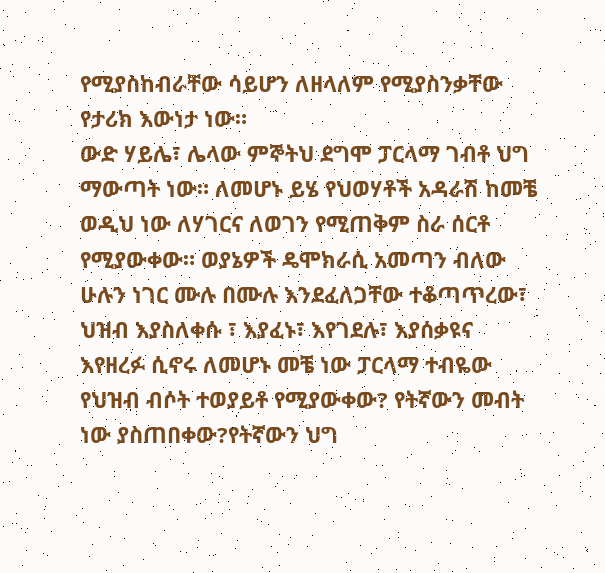የሚያስከብራቸው ሳይሆን ለዘላለም የሚያስንቃቸው የታሪክ እውነታ ነው።
ውድ ሃይሌ፣ ሌላው ምኞትህ ደግሞ ፓርላማ ገብቶ ህግ ማውጣት ነው። ለመሆኑ ይሄ የህወሃቶች አዳራሽ ከመቼ ወዲህ ነው ለሃገርና ለወገን የሚጠቅም ስራ ሰርቶ የሚያውቀው። ወያኔዎች ዴሞክራሲ አመጣን ብለው ሁሉን ነገር ሙሉ በሙሉ እንደፈለጋቸው ተቆጣጥረው፣ ህዝብ እያስለቀሱ ፣ እያፈኑ፣ እየገደሉ፣ እያሰቃዩና እየዘረፉ ሲኖሩ ለመሆኑ መቼ ነው ፓርላማ ተብዬው የህዝብ ብሶት ተወያይቶ የሚያውቀው? የትኛውን መብት ነው ያስጠበቀው?የትኛውን ህግ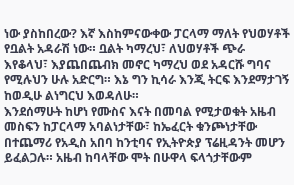ነው ያስከበረው? እኛ እስከምናውቀው ፓርላማ ማለት የህወሃቶች የቧልት አዳራሽ ነው። ቧልት ካማረህ፣ ለህወሃቶች ጭራ እየቆላህ፣ እያጨበጨብክ መኖር ካማረህ ወደ አዳርሹ ግባና የሚሉህን ሁሉ አድርግ። እኔ ግን ኪሳራ እንጂ ትርፍ እንደማታገኝ ከወዲሁ ልነግርህ እወዳለሁ።
እንደሰማሁት ከሆነ የሙስና እናት በመባል የሚታወቁት አዜብ መስፍን ከፓርላማ አባልነታቸው፣ ከኤፈርት ቁንጮነታቸው በተጨማሪ የአዲስ አበባ ከንቲባና የኢትዮጵያ ፕሬዚዳንት መሆን ይፈልጋሉ። አዜብ ከባላቸው ሞት በሁዋላ ፍላጎታቸውም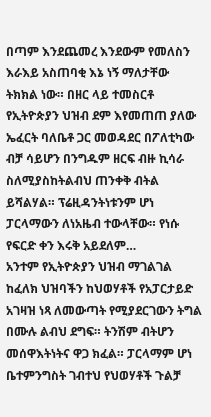በጣም እንደጨመረ እንደውም የመለስን እራእይ አስጠባቂ እኔ ነኝ ማለታቸው ትክክል ነው። በዘር ላይ ተመስርቶ የኢትዮጵያን ህዝብ ደም እየመጠጠ ያለው ኤፈርት ባለቤቶ ጋር መወዳደር በፖለቲካው ብቻ ሳይሆን በንግዱም ዘርፍ ብዙ ኪሳራ ስለሚያስከትልብህ ጠንቀቅ ብትል ይሻልሃል። ፕሬዚዳንትነቱንም ሆነ ፓርላማውን ለነአዜብ ተውላቸው። የነሱ የፍርድ ቀን እሩቅ አይደለም…
አንተም የኢትዮጵያን ህዝብ ማገልገል ከፈለክ ህዝባችን ከህወሃቶች የአፓርታይድ አገዛዝ ነጻ ለመውጣት የሚያደርገውን ትግል በሙሉ ልብህ ደግፍ። ትንሽም ብትሆን መሰዋእትነትና ዋጋ ክፈል። ፓርላማም ሆነ ቤተምንግስት ገብተህ የህወሃቶች ጉልቻ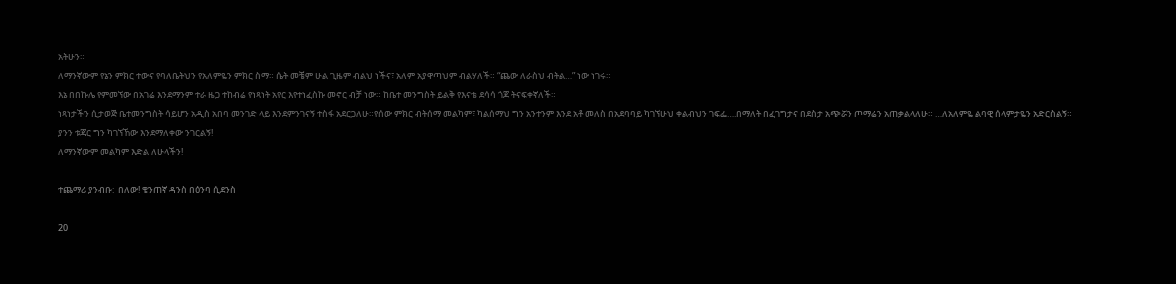አትሁን።
ለማንኛውም የኔን ምክር ተውና የባለቤትህን የአለምዬን ምክር ስማ። ሴት መቼም ሁል ጊዜም ብልህ ነችና፣ አለም አያዋጣህም ብልሃለች። “ጨው ለራስህ ብትል…” ነው ነገሩ።
እኔ በበኩሌ የምመኘው በአገሬ እንደማንም ተራ ዜጋ ተከብሬ የነጻነት አየር እየተነፈስኩ መኖር ብቻ ነው። ከቤተ መንግስት ይልቅ የእናቴ ደሳሳ ጎጆ ትናፍቀኛለች።
ነጻነታችን ሲታወጅ ቤተመንግስት ሳይሆን አዲስ አበባ መንገድ ላይ እንደምንገናኝ ተስፋ አደርጋለሁ።የሰው ምክር ብትሰማ መልካም፣ ካልሰማህ ግን አንተንም እንደ አቶ መለስ በአደባባይ ካገኘሁህ ቀልብህን ገፍፌ….በማለት በፈገግታና በደስታ አጭሯን ጦማሬን አጠቃልላለሁ። …ለአለምዬ ልባዊ ሰላምታዬን አድርስልኝ። ያንን ቱጃር ግን ካገኘኸው እንደማለቀው ንገርልኝ!
ለማንኛውም መልካም እድል ለሁላችን!

ተጨማሪ ያንብቡ:  በለው! ቄንጠኛ ዳንስ በዕንባ ሲደንስ

20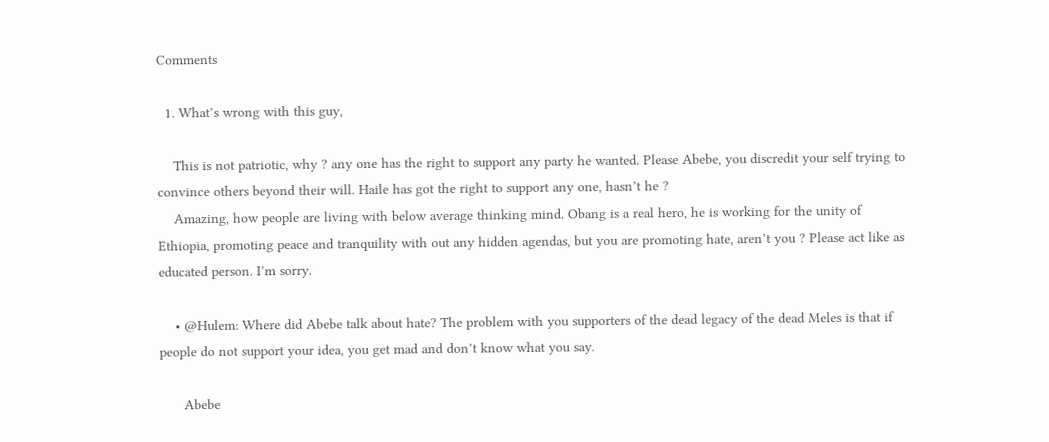Comments

  1. What’s wrong with this guy,

    This is not patriotic, why ? any one has the right to support any party he wanted. Please Abebe, you discredit your self trying to convince others beyond their will. Haile has got the right to support any one, hasn’t he ?
    Amazing, how people are living with below average thinking mind. Obang is a real hero, he is working for the unity of Ethiopia, promoting peace and tranquility with out any hidden agendas, but you are promoting hate, aren’t you ? Please act like as educated person. I’m sorry.

    • @Hulem: Where did Abebe talk about hate? The problem with you supporters of the dead legacy of the dead Meles is that if people do not support your idea, you get mad and don’t know what you say.

      Abebe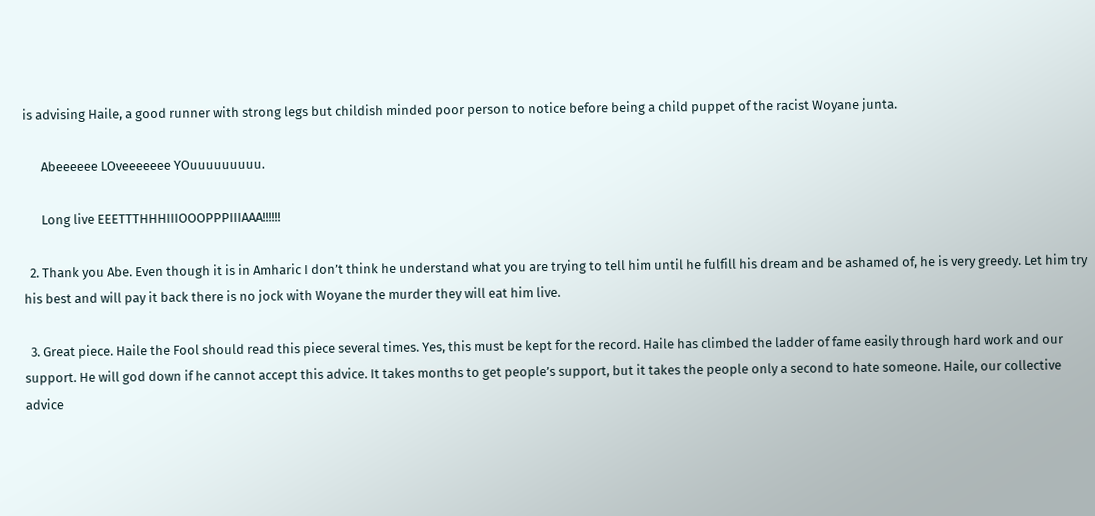is advising Haile, a good runner with strong legs but childish minded poor person to notice before being a child puppet of the racist Woyane junta.

      Abeeeeee LOveeeeeee YOuuuuuuuuu.

      Long live EEETTTHHHIIIOOOPPPIIIAAA!!!!!!

  2. Thank you Abe. Even though it is in Amharic I don’t think he understand what you are trying to tell him until he fulfill his dream and be ashamed of, he is very greedy. Let him try his best and will pay it back there is no jock with Woyane the murder they will eat him live.

  3. Great piece. Haile the Fool should read this piece several times. Yes, this must be kept for the record. Haile has climbed the ladder of fame easily through hard work and our support. He will god down if he cannot accept this advice. It takes months to get people’s support, but it takes the people only a second to hate someone. Haile, our collective advice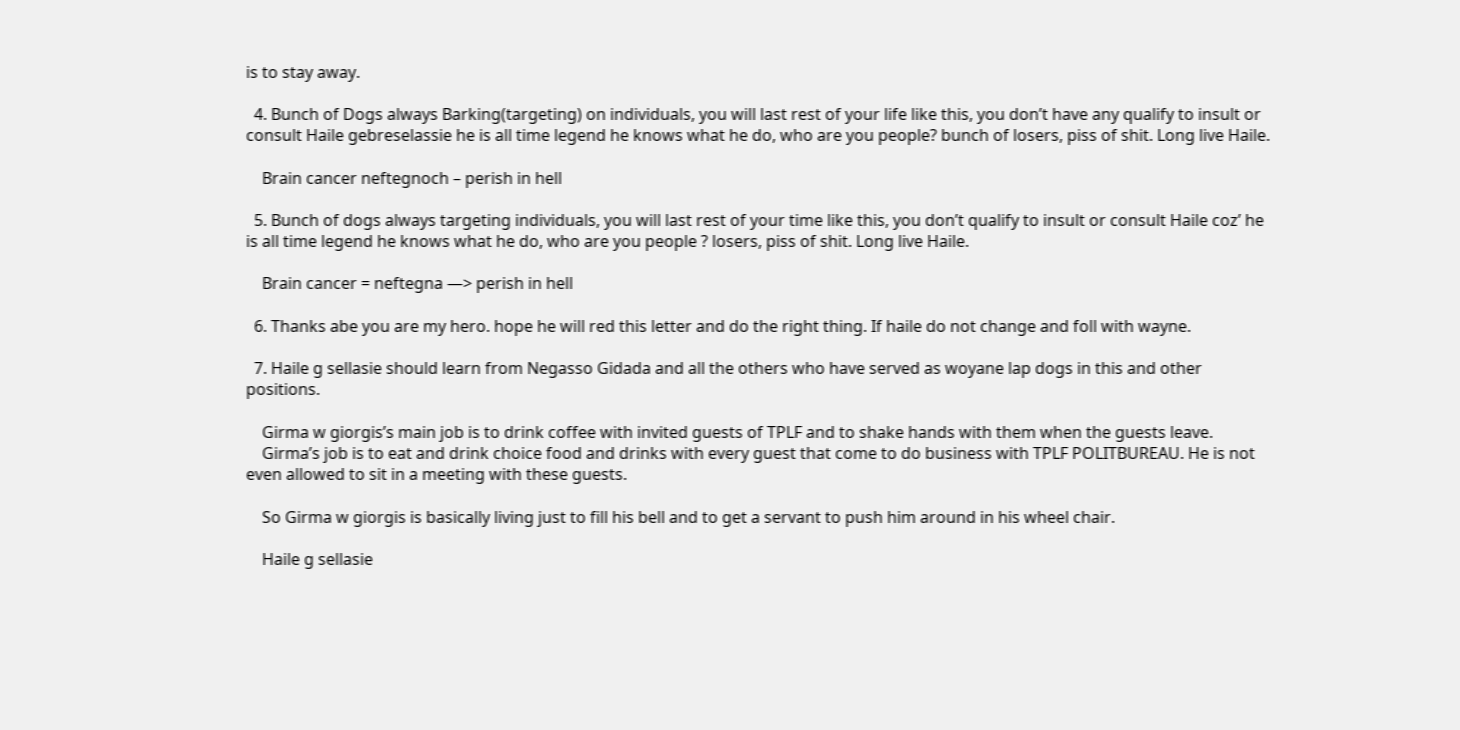is to stay away.

  4. Bunch of Dogs always Barking(targeting) on individuals, you will last rest of your life like this, you don’t have any qualify to insult or consult Haile gebreselassie he is all time legend he knows what he do, who are you people? bunch of losers, piss of shit. Long live Haile.

    Brain cancer neftegnoch – perish in hell

  5. Bunch of dogs always targeting individuals, you will last rest of your time like this, you don’t qualify to insult or consult Haile coz’ he is all time legend he knows what he do, who are you people ? losers, piss of shit. Long live Haile.

    Brain cancer = neftegna —> perish in hell

  6. Thanks abe you are my hero. hope he will red this letter and do the right thing. If haile do not change and foll with wayne.

  7. Haile g sellasie should learn from Negasso Gidada and all the others who have served as woyane lap dogs in this and other positions.

    Girma w giorgis’s main job is to drink coffee with invited guests of TPLF and to shake hands with them when the guests leave.
    Girma’s job is to eat and drink choice food and drinks with every guest that come to do business with TPLF POLITBUREAU. He is not even allowed to sit in a meeting with these guests.

    So Girma w giorgis is basically living just to fill his bell and to get a servant to push him around in his wheel chair.

    Haile g sellasie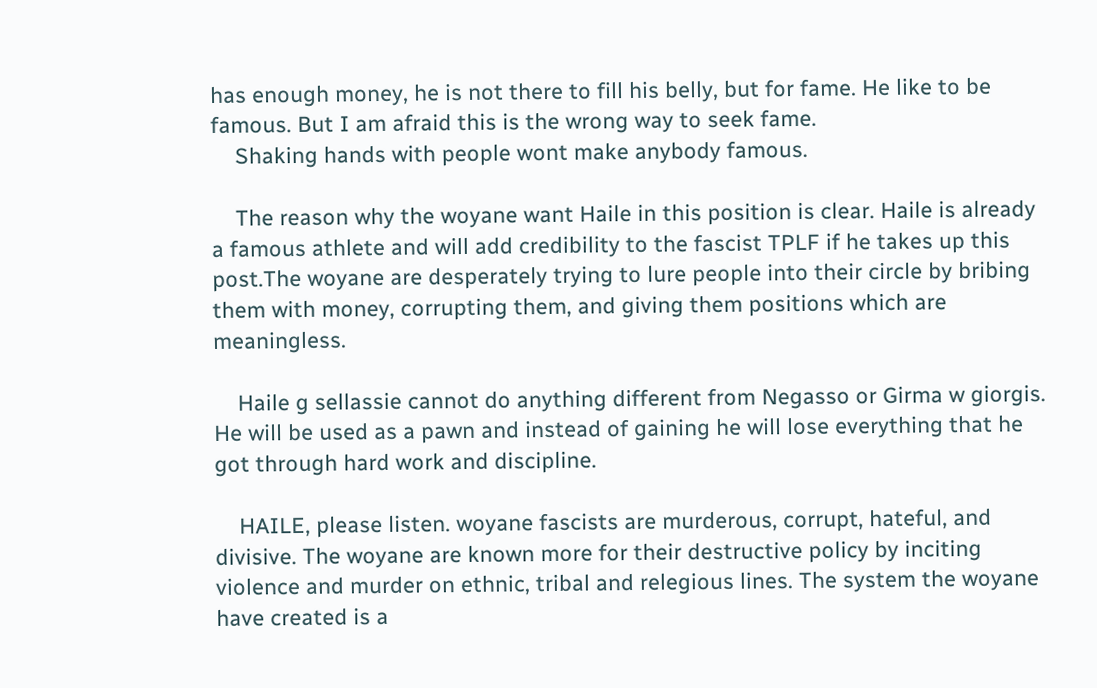has enough money, he is not there to fill his belly, but for fame. He like to be famous. But I am afraid this is the wrong way to seek fame.
    Shaking hands with people wont make anybody famous.

    The reason why the woyane want Haile in this position is clear. Haile is already a famous athlete and will add credibility to the fascist TPLF if he takes up this post.The woyane are desperately trying to lure people into their circle by bribing them with money, corrupting them, and giving them positions which are meaningless.

    Haile g sellassie cannot do anything different from Negasso or Girma w giorgis. He will be used as a pawn and instead of gaining he will lose everything that he got through hard work and discipline.

    HAILE, please listen. woyane fascists are murderous, corrupt, hateful, and divisive. The woyane are known more for their destructive policy by inciting violence and murder on ethnic, tribal and relegious lines. The system the woyane have created is a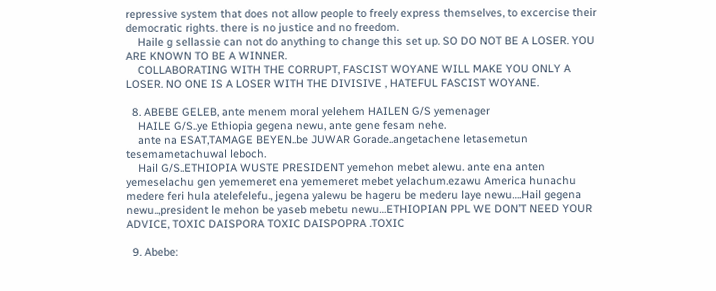repressive system that does not allow people to freely express themselves, to excercise their democratic rights. there is no justice and no freedom.
    Haile g sellassie can not do anything to change this set up. SO DO NOT BE A LOSER. YOU ARE KNOWN TO BE A WINNER.
    COLLABORATING WITH THE CORRUPT, FASCIST WOYANE WILL MAKE YOU ONLY A LOSER. NO ONE IS A LOSER WITH THE DIVISIVE , HATEFUL FASCIST WOYANE.

  8. ABEBE GELEB, ante menem moral yelehem HAILEN G/S yemenager
    HAILE G/S..ye Ethiopia gegena newu, ante gene fesam nehe.
    ante na ESAT,TAMAGE BEYEN..be JUWAR Gorade..angetachene letasemetun tesemametachuwal leboch.
    Hail G/S..ETHIOPIA WUSTE PRESIDENT yemehon mebet alewu. ante ena anten yemeselachu gen yememeret ena yememeret mebet yelachum.ezawu America hunachu medere feri hula atelefelefu., jegena yalewu be hageru be mederu laye newu….Hail gegena newu..,president le mehon be yaseb mebetu newu…ETHIOPIAN PPL WE DON’T NEED YOUR ADVICE, TOXIC DAISPORA TOXIC DAISPOPRA .TOXIC

  9. Abebe: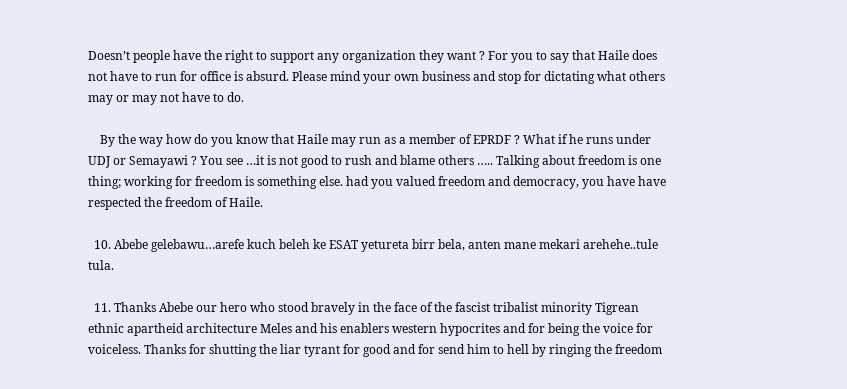Doesn’t people have the right to support any organization they want ? For you to say that Haile does not have to run for office is absurd. Please mind your own business and stop for dictating what others may or may not have to do.

    By the way how do you know that Haile may run as a member of EPRDF ? What if he runs under UDJ or Semayawi ? You see …it is not good to rush and blame others ….. Talking about freedom is one thing; working for freedom is something else. had you valued freedom and democracy, you have have respected the freedom of Haile.

  10. Abebe gelebawu…arefe kuch beleh ke ESAT yetureta birr bela, anten mane mekari arehehe..tule tula.

  11. Thanks Abebe our hero who stood bravely in the face of the fascist tribalist minority Tigrean ethnic apartheid architecture Meles and his enablers western hypocrites and for being the voice for voiceless. Thanks for shutting the liar tyrant for good and for send him to hell by ringing the freedom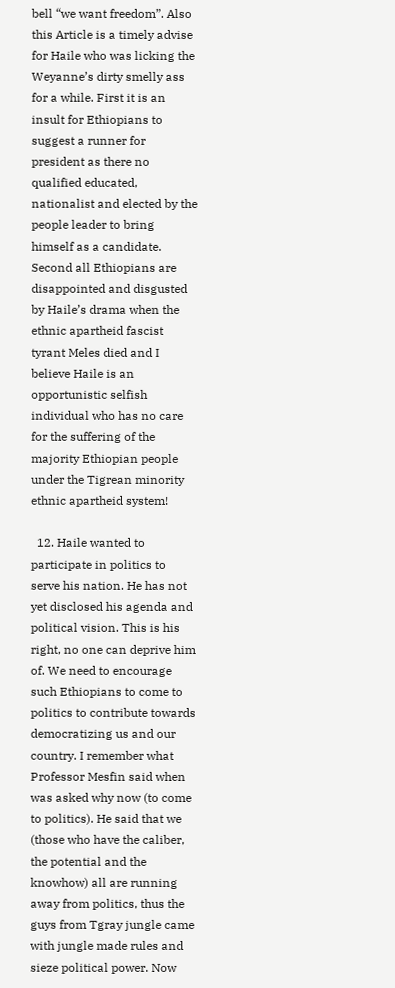bell “we want freedom”. Also this Article is a timely advise for Haile who was licking the Weyanne’s dirty smelly ass for a while. First it is an insult for Ethiopians to suggest a runner for president as there no qualified educated, nationalist and elected by the people leader to bring himself as a candidate. Second all Ethiopians are disappointed and disgusted by Haile’s drama when the ethnic apartheid fascist tyrant Meles died and I believe Haile is an opportunistic selfish individual who has no care for the suffering of the majority Ethiopian people under the Tigrean minority ethnic apartheid system!

  12. Haile wanted to participate in politics to serve his nation. He has not yet disclosed his agenda and political vision. This is his right, no one can deprive him of. We need to encourage such Ethiopians to come to politics to contribute towards democratizing us and our country. I remember what Professor Mesfin said when was asked why now (to come to politics). He said that we (those who have the caliber, the potential and the knowhow) all are running away from politics, thus the guys from Tgray jungle came with jungle made rules and sieze political power. Now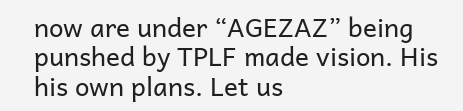now are under “AGEZAZ” being punshed by TPLF made vision. His his own plans. Let us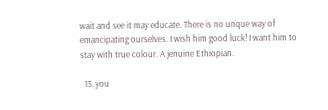wait and see it may educate. There is no unque way of emancipating ourselves. I wish him good luck! I want him to stay with true colour. A jenuine Ethiopian.

  13. you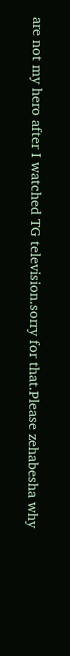are not my hero after I watched TG television.sorry for that.Please zehabesha why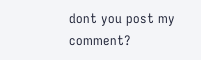dont you post my comment?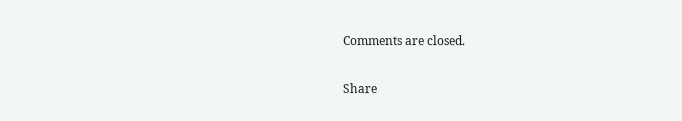Comments are closed.

Share